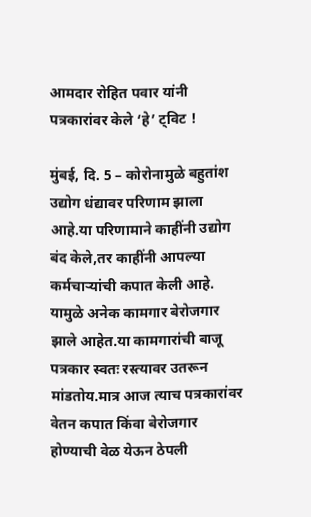आमदार रोहित पवार यांनी पत्रकारांवर केले ‘हे’ ट्विट !

मुंबई, दि. 5 – कोरोनामुळे बहुतांश उद्योग धंद्यावर परिणाम झाला आहे.या परिणामाने काहींनी उद्योग बंद केले,तर काहींनी आपल्या कर्मचाऱ्यांची कपात केली आहे. यामुळे अनेक कामगार बेरोजगार झाले आहेत.या कामगारांची बाजू पत्रकार स्वतः रस्त्यावर उतरून मांडतोय.मात्र आज त्याच पत्रकारांवर वेतन कपात किंवा बेरोजगार होण्याची वेळ येऊन ठेपली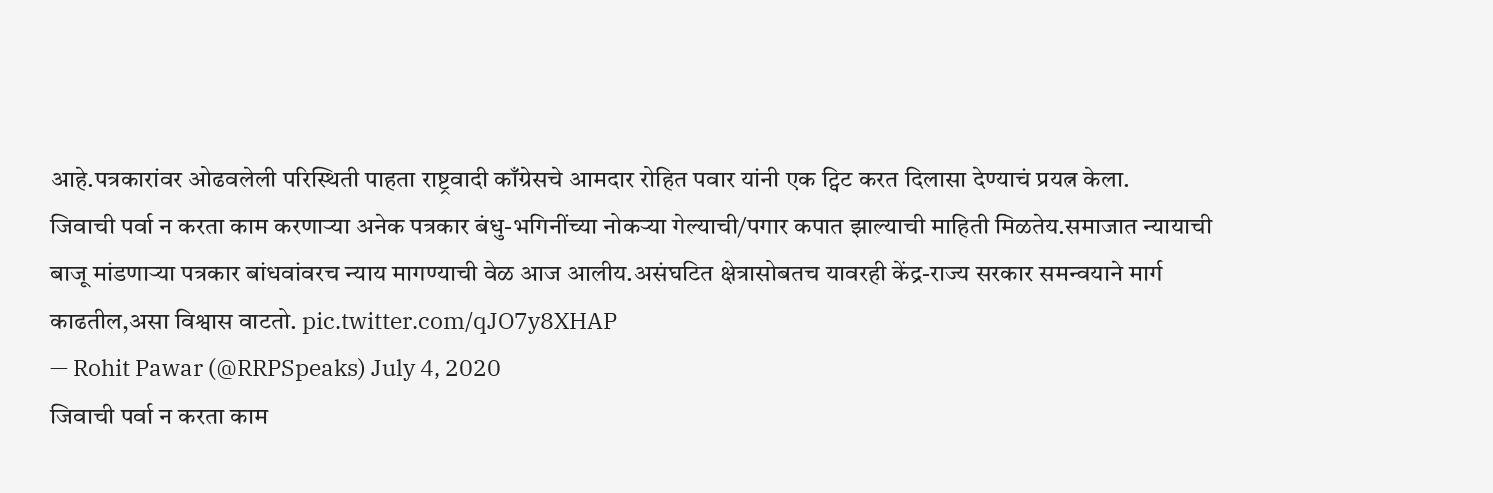आहे.पत्रकारांवर ओढवलेली परिस्थिती पाहता राष्ट्रवादी काँग्रेसचे आमदार रोहित पवार यांनी एक ट्विट करत दिलासा देण्याचं प्रयत्न केला.
जिवाची पर्वा न करता काम करणाऱ्या अनेक पत्रकार बंधु-भगिनींच्या नोकऱ्या गेल्याची/पगार कपात झाल्याची माहिती मिळतेय.समाजात न्यायाची बाजू मांडणाऱ्या पत्रकार बांधवांवरच न्याय मागण्याची वेळ आज आलीय.असंघटित क्षेत्रासोबतच यावरही केंद्र-राज्य सरकार समन्वयाने मार्ग काढतील,असा विश्वास वाटतो. pic.twitter.com/qJO7y8XHAP
— Rohit Pawar (@RRPSpeaks) July 4, 2020
जिवाची पर्वा न करता काम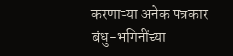करणाऱ्या अनेक पत्रकार बंधु-भगिनींच्या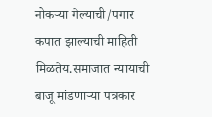नोकऱ्या गेल्याची/पगार कपात झाल्याची माहिती मिळतेय.समाजात न्यायाची बाजू मांडणाऱ्या पत्रकार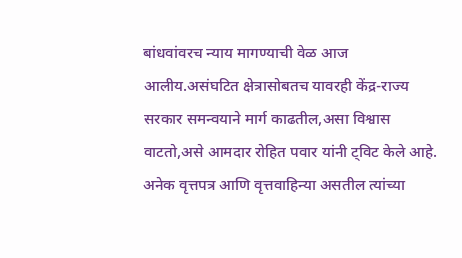बांधवांवरच न्याय मागण्याची वेळ आज आलीय.असंघटित क्षेत्रासोबतच यावरही केंद्र-राज्य सरकार समन्वयाने मार्ग काढतील,असा विश्वास वाटतो,असे आमदार रोहित पवार यांनी ट्विट केले आहे.
अनेक वृत्तपत्र आणि वृत्तवाहिन्या असतील त्यांच्या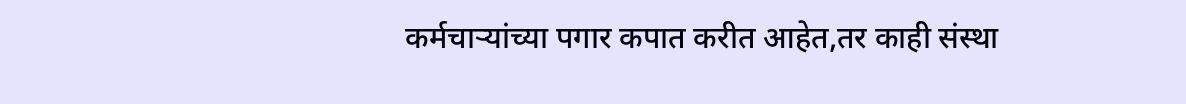कर्मचाऱ्यांच्या पगार कपात करीत आहेत,तर काही संस्था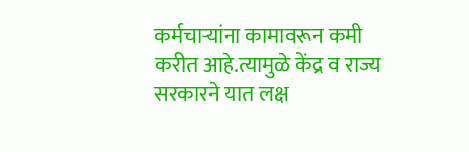कर्मचाऱ्यांना कामावरून कमी करीत आहे.त्यामुळे केंद्र व राज्य सरकारने यात लक्ष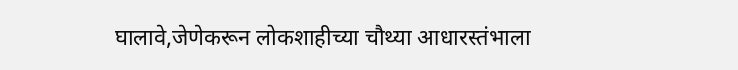घालावे,जेणेकरून लोकशाहीच्या चौथ्या आधारस्तंभाला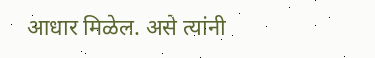आधार मिळेल. असे त्यांनी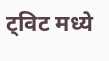ट्विट मध्ये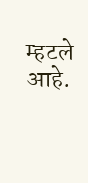म्हटले आहे.